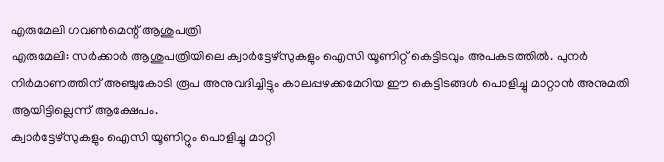എരുമേലി ഗവൺമെന്റ് ആശുപത്രി
എരുമേലി: സർക്കാർ ആശുപത്രിയിലെ ക്വാർട്ടേഴ്സുകളും ഐസി യൂണിറ്റ് കെട്ടിടവും അപകടത്തിൽ. പുനർ നിർമാണത്തിന് അഞ്ചുകോടി രൂപ അനുവദിച്ചിട്ടും കാലപ്പഴക്കമേറിയ ഈ കെട്ടിടങ്ങൾ പൊളിച്ചു മാറ്റാൻ അനുമതി ആയിട്ടില്ലെന്ന് ആക്ഷേപം.
ക്വാർട്ടേഴ്സുകളും ഐസി യൂണിറ്റും പൊളിച്ചു മാറ്റി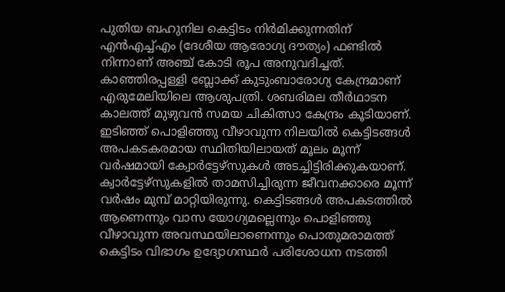പുതിയ ബഹുനില കെട്ടിടം നിർമിക്കുന്നതിന് എൻഎച്ച്എം (ദേശീയ ആരോഗ്യ ദൗത്യം) ഫണ്ടിൽ നിന്നാണ് അഞ്ച് കോടി രൂപ അനുവദിച്ചത്. കാഞ്ഞിരപ്പള്ളി ബ്ലോക്ക് കുടുംബാരോഗ്യ കേന്ദ്രമാണ് എരുമേലിയിലെ ആശുപത്രി. ശബരിമല തീർഥാടന കാലത്ത് മുഴുവൻ സമയ ചികിത്സാ കേന്ദ്രം കൂടിയാണ്.
ഇടിഞ്ഞ് പൊളിഞ്ഞു വീഴാവുന്ന നിലയിൽ കെട്ടിടങ്ങൾ അപകടകരമായ സ്ഥിതിയിലായത് മൂലം മൂന്ന് വർഷമായി ക്വോർട്ടേഴ്സുകൾ അടച്ചിട്ടിരിക്കുകയാണ്. ക്വാർട്ടേഴ്സുകളിൽ താമസിച്ചിരുന്ന ജീവനക്കാരെ മൂന്ന് വർഷം മുമ്പ് മാറ്റിയിരുന്നു. കെട്ടിടങ്ങൾ അപകടത്തിൽ ആണെന്നും വാസ യോഗ്യമല്ലെന്നും പൊളിഞ്ഞു വീഴാവുന്ന അവസ്ഥയിലാണെന്നും പൊതുമരാമത്ത് കെട്ടിടം വിഭാഗം ഉദ്യോഗസ്ഥർ പരിശോധന നടത്തി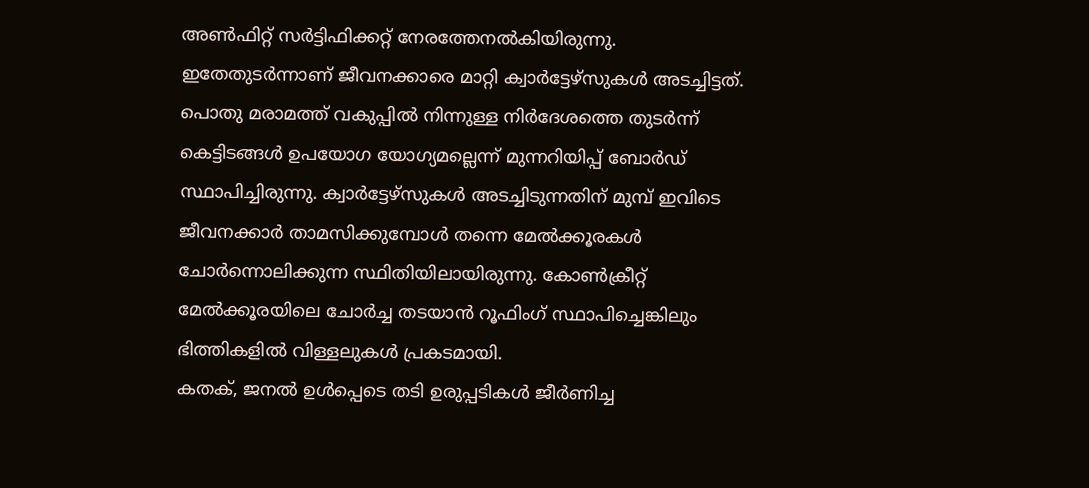അൺഫിറ്റ് സർട്ടിഫിക്കറ്റ് നേരത്തേനൽകിയിരുന്നു.
ഇതേതുടർന്നാണ് ജീവനക്കാരെ മാറ്റി ക്വാർട്ടേഴ്സുകൾ അടച്ചിട്ടത്. പൊതു മരാമത്ത് വകുപ്പിൽ നിന്നുള്ള നിർദേശത്തെ തുടർന്ന് കെട്ടിടങ്ങൾ ഉപയോഗ യോഗ്യമല്ലെന്ന് മുന്നറിയിപ്പ് ബോർഡ് സ്ഥാപിച്ചിരുന്നു. ക്വാർട്ടേഴ്സുകൾ അടച്ചിടുന്നതിന് മുമ്പ് ഇവിടെ ജീവനക്കാർ താമസിക്കുമ്പോൾ തന്നെ മേൽക്കൂരകൾ ചോർന്നൊലിക്കുന്ന സ്ഥിതിയിലായിരുന്നു. കോൺക്രീറ്റ് മേൽക്കൂരയിലെ ചോർച്ച തടയാൻ റൂഫിംഗ് സ്ഥാപിച്ചെങ്കിലും ഭിത്തികളിൽ വിള്ളലുകൾ പ്രകടമായി.
കതക്, ജനൽ ഉൾപ്പെടെ തടി ഉരുപ്പടികൾ ജീർണിച്ച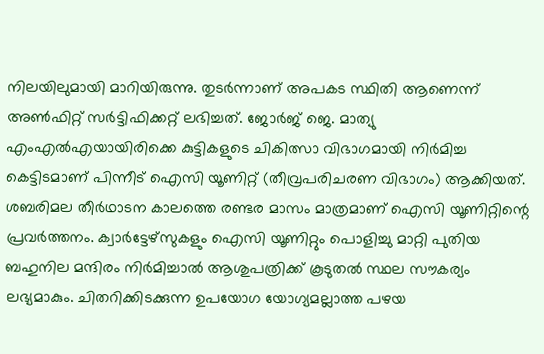നിലയിലുമായി മാറിയിരുന്നു. തുടർന്നാണ് അപകട സ്ഥിതി ആണെന്ന് അൺഫിറ്റ് സർട്ടിഫിക്കറ്റ് ലഭിച്ചത്. ജോർജ് ജെ. മാത്യു എംഎൽഎയായിരിക്കെ കുട്ടികളുടെ ചികിത്സാ വിഭാഗമായി നിർമിച്ച കെട്ടിടമാണ് പിന്നീട് ഐസി യൂണിറ്റ് (തീവ്രപരിചരണ വിഭാഗം) ആക്കിയത്.
ശബരിമല തീർഥാടന കാലത്തെ രണ്ടര മാസം മാത്രമാണ് ഐസി യൂണിറ്റിന്റെ പ്രവർത്തനം. ക്വാർട്ടേഴ്സുകളും ഐസി യൂണിറ്റും പൊളിച്ചു മാറ്റി പുതിയ ബഹുനില മന്ദിരം നിർമിച്ചാൽ ആശുപത്രിക്ക് കൂടുതൽ സ്ഥല സൗകര്യം ലഭ്യമാകും. ചിതറിക്കിടക്കുന്ന ഉപയോഗ യോഗ്യമല്ലാത്ത പഴയ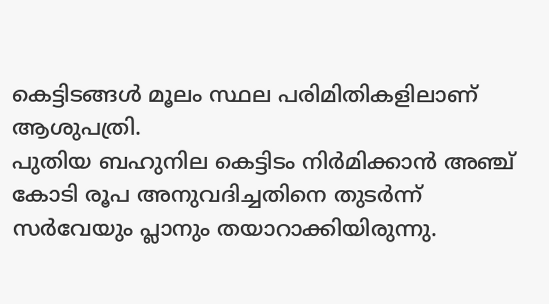കെട്ടിടങ്ങൾ മൂലം സ്ഥല പരിമിതികളിലാണ് ആശുപത്രി.
പുതിയ ബഹുനില കെട്ടിടം നിർമിക്കാൻ അഞ്ച് കോടി രൂപ അനുവദിച്ചതിനെ തുടർന്ന് സർവേയും പ്ലാനും തയാറാക്കിയിരുന്നു.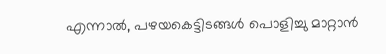എന്നാൽ, പഴയകെട്ടിടങ്ങൾ പൊളിച്ചു മാറ്റാൻ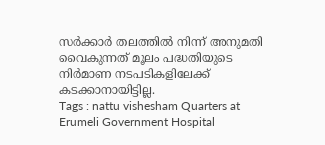സർക്കാർ തലത്തിൽ നിന്ന് അനുമതി വൈകുന്നത് മൂലം പദ്ധതിയുടെ നിർമാണ നടപടികളിലേക്ക് കടക്കാനായിട്ടില്ല.
Tags : nattu vishesham Quarters at Erumeli Government Hospital